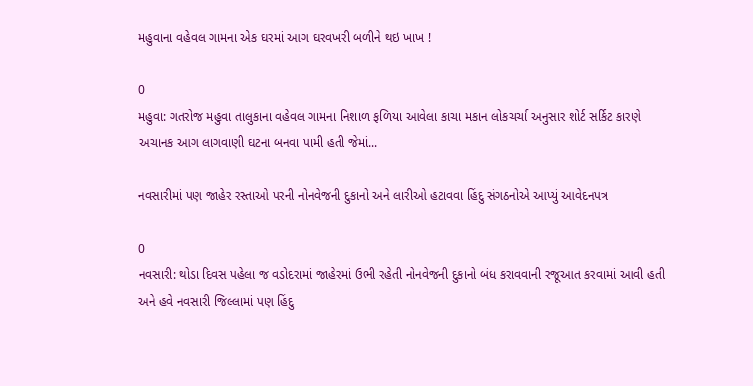મહુવાના વહેવલ ગામના એક ઘરમાં આગ ઘરવખરી બળીને થઇ ખાખ !

0
મહુવા: ગતરોજ મહુવા તાલુકાના વહેવલ ગામના નિશાળ ફળિયા આવેલા કાચા મકાન લોકચર્ચા અનુસાર શોર્ટ સર્કિટ કારણે અચાનક આગ લાગવાણી ઘટના બનવા પામી હતી જેમાં...

નવસારીમાં પણ જાહેર રસ્તાઓ પરની નોનવેજની દુકાનો અને લારીઓ હટાવવા હિંદુ સંગઠનોએ આપ્યું આવેદનપત્ર

0
નવસારી: થોડા દિવસ પહેલા જ વડોદરામાં જાહેરમાં ઉભી રહેતી નોનવેજની દુકાનો બંધ કરાવવાની રજૂઆત કરવામાં આવી હતી અને હવે નવસારી જિલ્લામાં પણ હિંદુ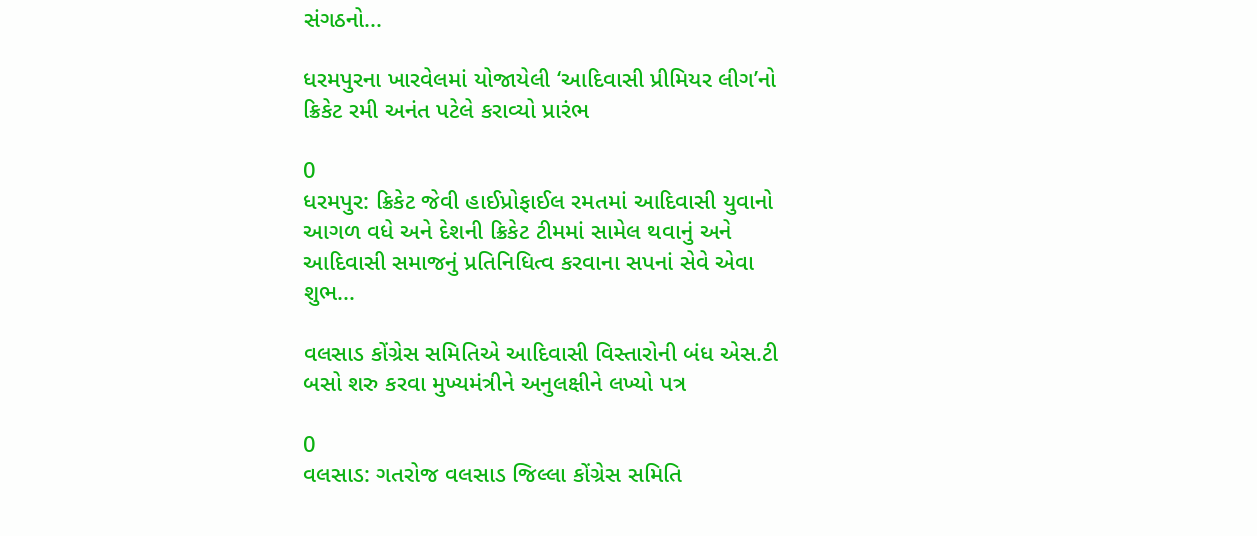સંગઠનો...

ધરમપુરના ખારવેલમાં યોજાયેલી ‘આદિવાસી પ્રીમિયર લીગ’નો ક્રિકેટ રમી અનંત પટેલે કરાવ્યો પ્રારંભ

0
ધરમપુર: ક્રિકેટ જેવી હાઈપ્રોફાઈલ રમતમાં આદિવાસી યુવાનો આગળ વધે અને દેશની ક્રિકેટ ટીમમાં સામેલ થવાનું અને આદિવાસી સમાજનું પ્રતિનિધિત્વ કરવાના સપનાં સેવે એવા શુભ...

વલસાડ કોંગ્રેસ સમિતિએ આદિવાસી વિસ્તારોની બંધ એસ.ટી બસો શરુ કરવા મુખ્યમંત્રીને અનુલક્ષીને લખ્યો પત્ર

0
વલસાડ: ગતરોજ વલસાડ જિલ્લા કોંગ્રેસ સમિતિ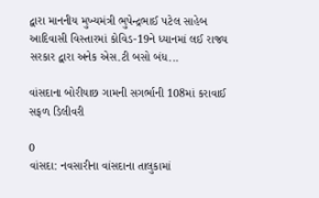દ્વારા માનનીય મુખ્યમંત્રી ભુપેન્દ્રભાઈ પટેલ સાહેબ આદિવાસી વિસ્તારમાં કોવિડ-19ને ધ્યાનમાં લઈ રાજ્ય સરકાર દ્વારા અનેક એસ.ટી બસો બંધ...

વાંસદાના બોરીયાછ ગામની સગર્ભાની 108માં કરાવાઈ સફળ ડિલીવરી

0
વાંસદા: નવસારીના વાંસદાના તાલુકામાં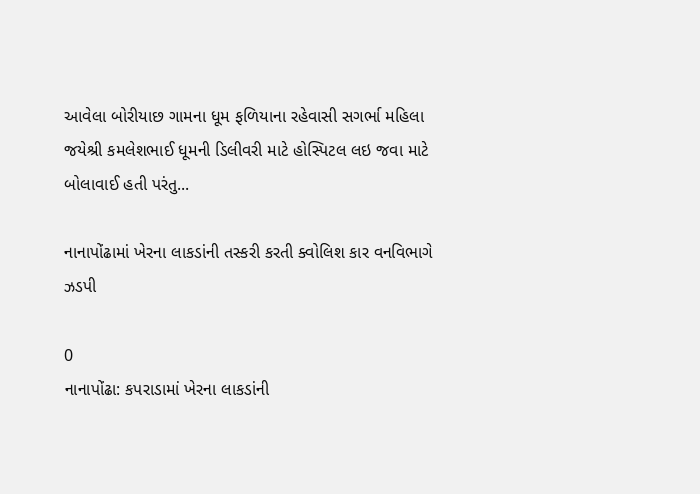આવેલા બોરીયાછ ગામના ધૂમ ફળિયાના રહેવાસી સગર્ભા મહિલા જયેશ્રી કમલેશભાઈ ધૂમની ડિલીવરી માટે હોસ્પિટલ લઇ જવા માટે બોલાવાઈ હતી પરંતુ...

નાનાપોંઢામાં ખેરના લાકડાંની તસ્કરી કરતી ક્વોલિશ કાર વનવિભાગે ઝડપી

0
નાનાપોંઢા: કપરાડામાં ખેરના લાકડાંની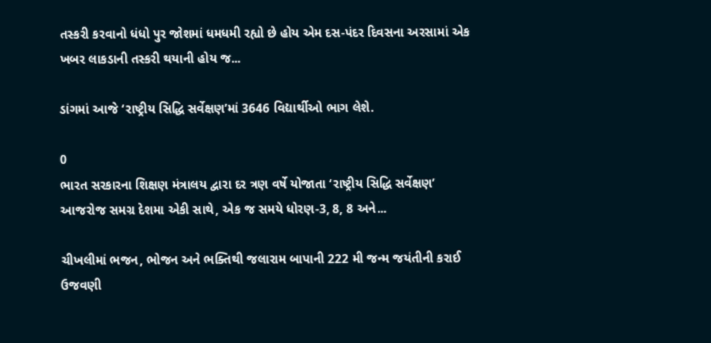તસ્કરી કરવાનો ધંધો પુર જોશમાં ધમધમી રહ્યો છે હોય એમ દસ-પંદર દિવસના અરસામાં એક ખબર લાકડાની તસ્કરી થયાની હોય જ...

ડાંગમાં આજે ‘રાષ્ટ્રીય સિદ્ધિ સર્વેક્ષણ’માં 3646 વિદ્યાર્થીઓ ભાગ લેશે.

0
ભારત સરકારના શિક્ષણ મંત્રાલય દ્વારા દર ત્રણ વર્ષે યોજાતા ‘રાષ્ટ્રીય સિદ્ધિ સર્વેક્ષણ’ આજરોજ સમગ્ર દેશમા એકી સાથે, એક જ સમયે ધોરણ-3, 8, 8 અને...

ચીખલીમાં ભજન, ભોજન અને ભક્તિથી જલારામ બાપાની 222 મી જન્મ જયંતીની કરાઈ ઉજવણી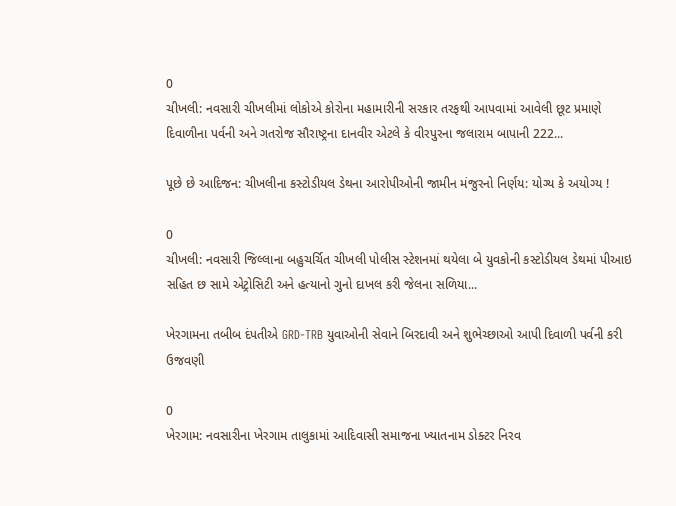0
ચીખલી: નવસારી ચીખલીમાં લોકોએ કોરોના મહામારીની સરકાર તરફથી આપવામાં આવેલી છૂટ પ્રમાણે દિવાળીના પર્વની અને ગતરોજ સૌરાષ્ટ્રના દાનવીર એટલે કે વીરપુરના જલારામ બાપાની 222...

પૂછે છે આદિજન: ચીખલીના કસ્ટોડીયલ ડેથના આરોપીઓની જામીન મંજુરનો નિર્ણય: યોગ્ય કે અયોગ્ય !

0
ચીખલી: નવસારી જિલ્લાના બહુચર્ચિત ચીખલી પોલીસ સ્ટેશનમાં થયેલા બે યુવકોની કસ્ટોડીયલ ડેથમાં પીઆઇ સહિત છ સામે એટ્રોસિટી અને હત્યાનો ગુનો દાખલ કરી જેલના સળિયા...

ખેરગામના તબીબ દંપતીએ GRD-TRB યુવાઓની સેવાને બિરદાવી અને શુભેચ્છાઓ આપી દિવાળી પર્વની કરી ઉજવણી

0
ખેરગામ: નવસારીના ખેરગામ તાલુકામાં આદિવાસી સમાજના ખ્યાતનામ ડોક્ટર નિરવ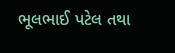ભૂલભાઈ પટેલ તથા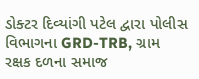ડોક્ટર દિવ્યાંગી પટેલ દ્વારા પોલીસ વિભાગના GRD-TRB, ગ્રામ રક્ષક દળના સમાજ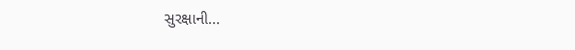સુરક્ષાની...